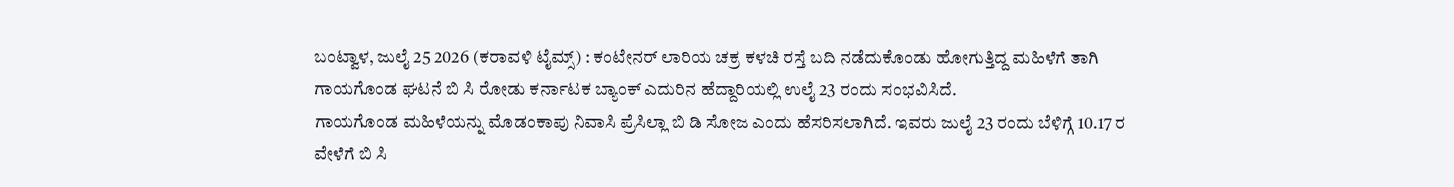ಬಂಟ್ವಾಳ, ಜುಲೈ 25 2026 (ಕರಾವಳಿ ಟೈಮ್ಸ್) : ಕಂಟೇನರ್ ಲಾರಿಯ ಚಕ್ರ ಕಳಚಿ ರಸ್ತೆ ಬದಿ ನಡೆದುಕೊಂಡು ಹೋಗುತ್ತಿದ್ದ ಮಹಿಳೆಗೆ ತಾಗಿ ಗಾಯಗೊಂಡ ಘಟನೆ ಬಿ ಸಿ ರೋಡು ಕರ್ನಾಟಕ ಬ್ಯಾಂಕ್ ಎದುರಿನ ಹೆದ್ದಾರಿಯಲ್ಲಿ ಉಲೈ 23 ರಂದು ಸಂಭವಿಸಿದೆ.
ಗಾಯಗೊಂಡ ಮಹಿಳೆಯನ್ನು ಮೊಡಂಕಾಪು ನಿವಾಸಿ ಪ್ರೆಸಿಲ್ಲಾ ಬಿ ಡಿ ಸೋಜ ಎಂದು ಹೆಸರಿಸಲಾಗಿದೆ. ಇವರು ಜುಲೈ 23 ರಂದು ಬೆಳಿಗ್ಗೆ 10.17 ರ ವೇಳೆಗೆ ಬಿ ಸಿ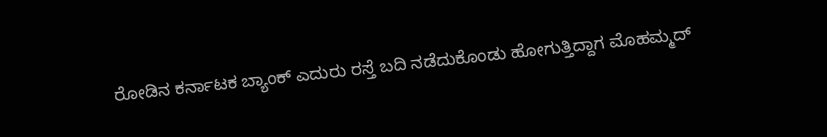ರೋಡಿನ ಕರ್ನಾಟಕ ಬ್ಯಾಂಕ್ ಎದುರು ರಸ್ತೆ ಬದಿ ನಡೆದುಕೊಂಡು ಹೋಗುತ್ತಿದ್ದಾಗ ಮೊಹಮ್ಮದ್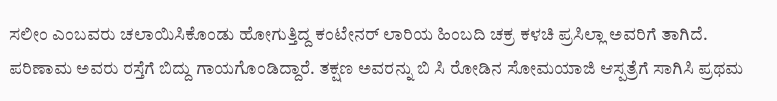ಸಲೀಂ ಎಂಬವರು ಚಲಾಯಿಸಿಕೊಂಡು ಹೋಗುತ್ತಿದ್ದ ಕಂಟೇನರ್ ಲಾರಿಯ ಹಿಂಬದಿ ಚಕ್ರ ಕಳಚಿ ಪ್ರಸಿಲ್ಲಾ ಅವರಿಗೆ ತಾಗಿದೆ. ಪರಿಣಾಮ ಅವರು ರಸ್ತೆಗೆ ಬಿದ್ದು ಗಾಯಗೊಂಡಿದ್ದಾರೆ. ತಕ್ಷಣ ಅವರನ್ನು ಬಿ ಸಿ ರೋಡಿನ ಸೋಮಯಾಜಿ ಆಸ್ಪತ್ರೆಗೆ ಸಾಗಿಸಿ ಪ್ರಥಮ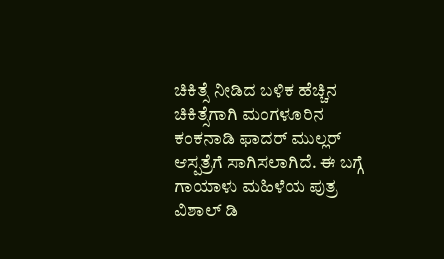ಚಿಕಿತ್ಸೆ ನೀಡಿದ ಬಳಿಕ ಹೆಚ್ಚಿನ ಚಿಕಿತ್ಸೆಗಾಗಿ ಮಂಗಳೂರಿನ ಕಂಕನಾಡಿ ಫಾದರ್ ಮುಲ್ಲರ್ ಆಸ್ಪತ್ರೆಗೆ ಸಾಗಿಸಲಾಗಿದೆ. ಈ ಬಗ್ಗೆ ಗಾಯಾಳು ಮಹಿಳೆಯ ಪುತ್ರ ವಿಶಾಲ್ ಡಿ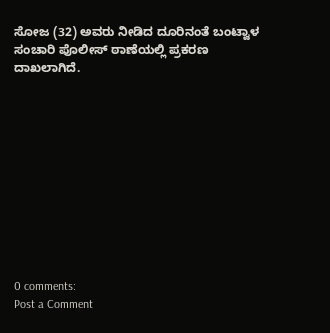ಸೋಜ (32) ಅವರು ನೀಡಿದ ದೂರಿನಂತೆ ಬಂಟ್ವಾಳ ಸಂಚಾರಿ ಪೊಲೀಸ್ ಠಾಣೆಯಲ್ಲಿ ಪ್ರಕರಣ ದಾಖಲಾಗಿದೆ.











0 comments:
Post a Comment